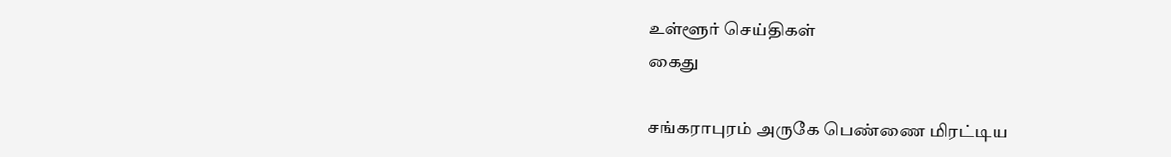உள்ளூர் செய்திகள்
கைது

சங்கராபுரம் அருகே பெண்ணை மிரட்டிய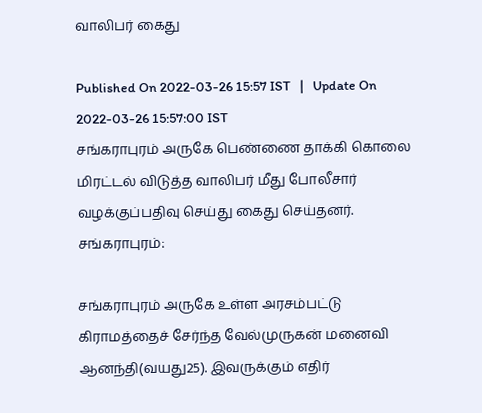வாலிபர் கைது

Published On 2022-03-26 15:57 IST   |   Update On 2022-03-26 15:57:00 IST
சங்கராபுரம் அருகே பெண்ணை தாக்கி கொலை மிரட்டல் விடுத்த வாலிபர் மீது போலீசார் வழக்குப்பதிவு செய்து கைது செய்தனர்.
சங்கராபுரம்:

சங்கராபுரம் அருகே உள்ள அரசம்பட்டு கிராமத்தைச் சேர்ந்த வேல்முருகன் மனைவி ஆனந்தி(வயது25). இவருக்கும் எதிர்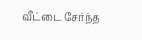வீட்டை சேர்ந்த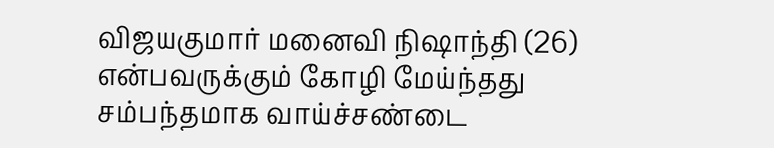விஜயகுமார் மனைவி நிஷாந்தி (26) என்பவருக்கும் கோழி மேய்ந்தது சம்பந்தமாக வாய்ச்சண்டை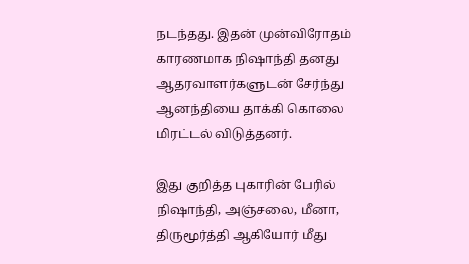நடந்தது. இதன் முன்விரோதம் காரணமாக நிஷாந்தி தனது ஆதரவாளர்களுடன் சேர்ந்து ஆனந்தியை தாக்கி கொலை மிரட்டல் விடுத்தனர்.

இது குறித்த புகாரின் பேரில் நிஷாந்தி, அஞ்சலை, மீனா, திருமூர்த்தி ஆகியோர் மீது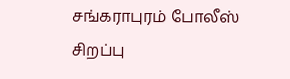சங்கராபுரம் போலீஸ் சிறப்பு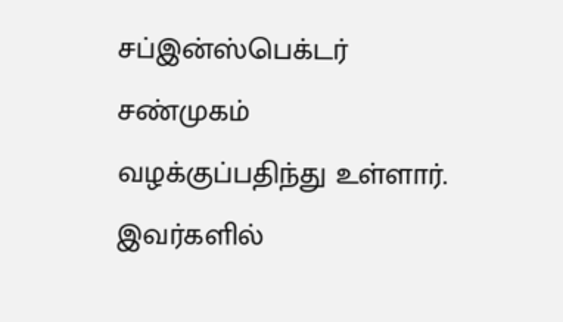சப்இன்ஸ்பெக்டர் சண்முகம் வழக்குப்பதிந்து உள்ளார். இவர்களில்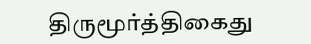திருமூர்த்திகைது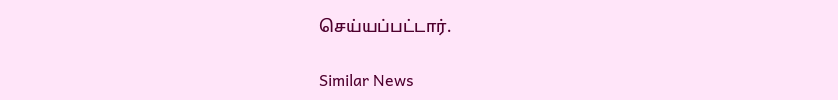செய்யப்பட்டார்.

Similar News